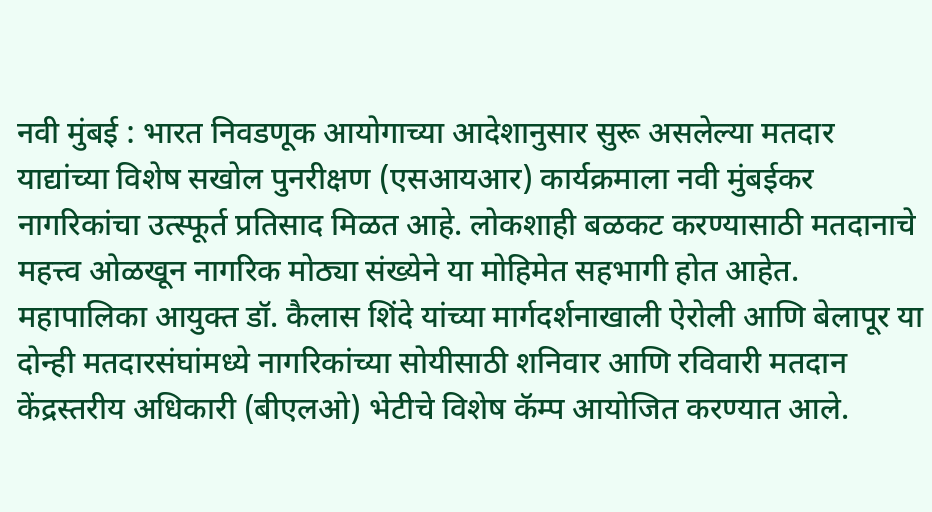नवी मुंबई : भारत निवडणूक आयोगाच्या आदेशानुसार सुरू असलेल्या मतदार याद्यांच्या विशेष सखोल पुनरीक्षण (एसआयआर) कार्यक्रमाला नवी मुंबईकर नागरिकांचा उत्स्फूर्त प्रतिसाद मिळत आहे. लोकशाही बळकट करण्यासाठी मतदानाचे महत्त्व ओळखून नागरिक मोठ्या संख्येने या मोहिमेत सहभागी होत आहेत. महापालिका आयुक्त डॉ. कैलास शिंदे यांच्या मार्गदर्शनाखाली ऐरोली आणि बेलापूर या दोन्ही मतदारसंघांमध्ये नागरिकांच्या सोयीसाठी शनिवार आणि रविवारी मतदान केंद्रस्तरीय अधिकारी (बीएलओ) भेटीचे विशेष कॅम्प आयोजित करण्यात आले.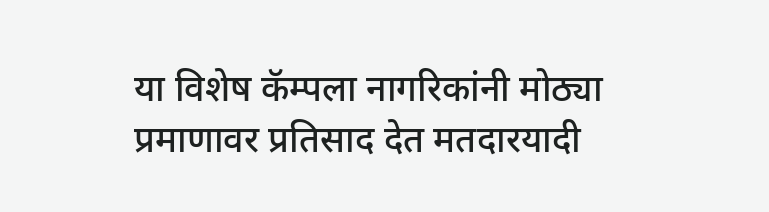या विशेष कॅम्पला नागरिकांनी मोठ्या प्रमाणावर प्रतिसाद देत मतदारयादी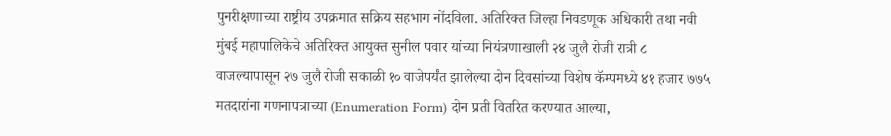पुनरीक्षणाच्या राष्ट्रीय उपक्रमात सक्रिय सहभाग नोंदविला. अतिरिक्त जिल्हा निवडणूक अधिकारी तथा नवी मुंबई महापालिकेचे अतिरिक्त आयुक्त सुनील पवार यांच्या नियंत्रणाखाली २४ जुलै रोजी रात्री ८ वाजल्यापासून २७ जुलै रोजी सकाळी १० वाजेपर्यंत झालेल्या दोन दिवसांच्या विशेष कॅम्पमध्ये ४१ हजार ७७५ मतदारांना गणनापत्राच्या (Enumeration Form) दोन प्रती वितरित करण्यात आल्या,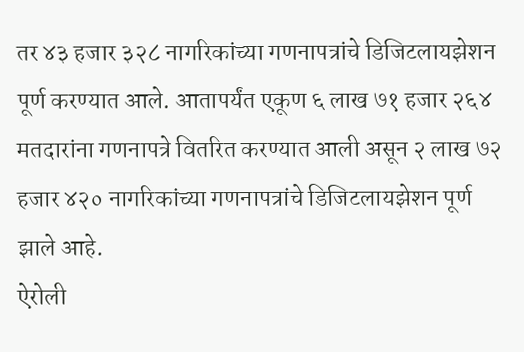तर ४३ हजार ३२८ नागरिकांच्या गणनापत्रांचे डिजिटलायझेशन पूर्ण करण्यात आले. आतापर्यंत एकूण ६ लाख ७१ हजार २६४ मतदारांना गणनापत्रे वितरित करण्यात आली असून २ लाख ७२ हजार ४२० नागरिकांच्या गणनापत्रांचे डिजिटलायझेशन पूर्ण झाले आहे.
ऐरोली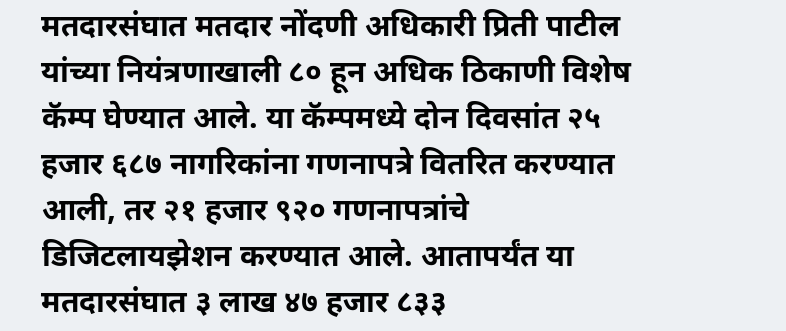मतदारसंघात मतदार नोंदणी अधिकारी प्रिती पाटील यांच्या नियंत्रणाखाली ८० हून अधिक ठिकाणी विशेष कॅम्प घेण्यात आले. या कॅम्पमध्ये दोन दिवसांत २५ हजार ६८७ नागरिकांना गणनापत्रे वितरित करण्यात आली, तर २१ हजार ९२० गणनापत्रांचे डिजिटलायझेशन करण्यात आले. आतापर्यंत या मतदारसंघात ३ लाख ४७ हजार ८३३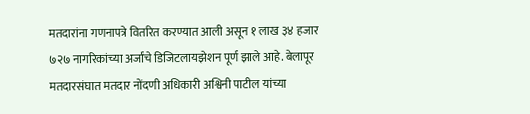मतदारांना गणनापत्रे वितरित करण्यात आली असून १ लाख ३४ हजार ७२७ नागरिकांच्या अर्जांचे डिजिटलायझेशन पूर्ण झाले आहे. बेलापूर मतदारसंघात मतदार नोंदणी अधिकारी अश्विनी पाटील यांच्या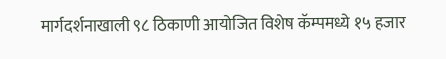मार्गदर्शनाखाली ९८ ठिकाणी आयोजित विशेष कॅम्पमध्ये १५ हजार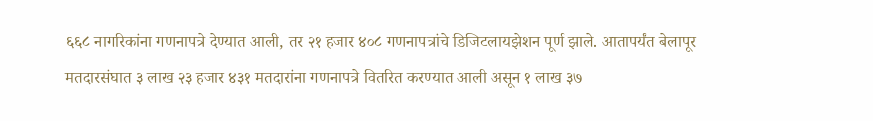६६८ नागरिकांना गणनापत्रे देण्यात आली, तर २१ हजार ४०८ गणनापत्रांचे डिजिटलायझेशन पूर्ण झाले. आतापर्यंत बेलापूर मतदारसंघात ३ लाख २३ हजार ४३१ मतदारांना गणनापत्रे वितरित करण्यात आली असून १ लाख ३७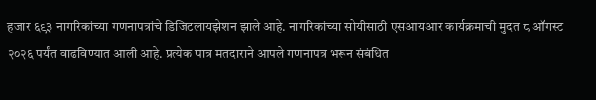हजार ६९३ नागरिकांच्या गणनापत्रांचे डिजिटलायझेशन झाले आहे. नागरिकांच्या सोयीसाठी एसआयआर कार्यक्रमाची मुदत ८ ऑगस्ट २०२६ पर्यंत वाढविण्यात आली आहे. प्रत्येक पात्र मतदाराने आपले गणनापत्र भरून संबंधित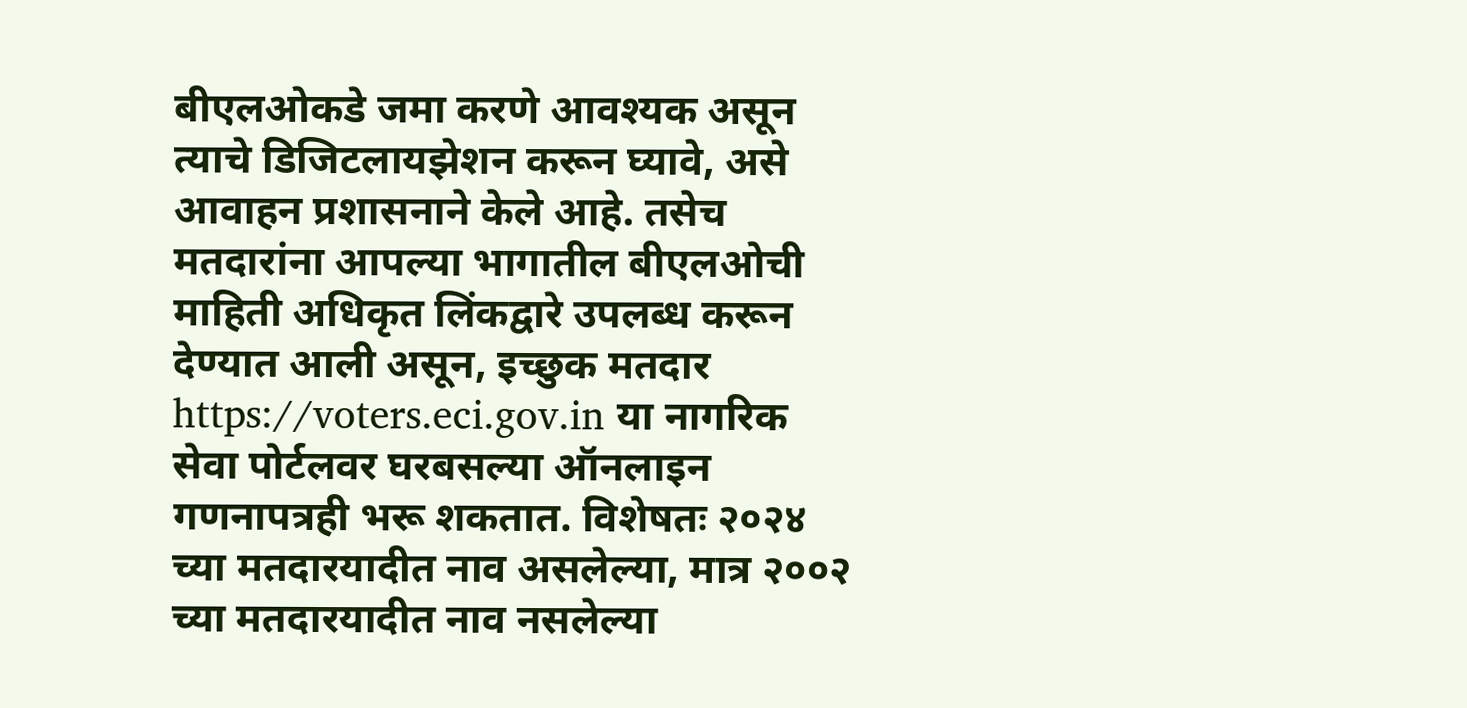बीएलओकडे जमा करणे आवश्यक असून त्याचे डिजिटलायझेशन करून घ्यावे, असे आवाहन प्रशासनाने केले आहे. तसेच मतदारांना आपल्या भागातील बीएलओची माहिती अधिकृत लिंकद्वारे उपलब्ध करून देण्यात आली असून, इच्छुक मतदार https://voters.eci.gov.in या नागरिक सेवा पोर्टलवर घरबसल्या ऑनलाइन गणनापत्रही भरू शकतात. विशेषतः २०२४ च्या मतदारयादीत नाव असलेल्या, मात्र २००२ च्या मतदारयादीत नाव नसलेल्या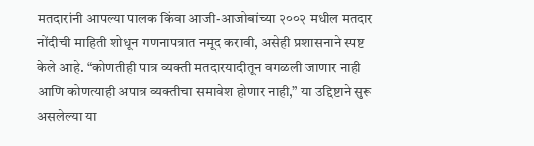मतदारांनी आपल्या पालक किंवा आजी-आजोबांच्या २००२ मधील मतदार नोंदीची माहिती शोधून गणनापत्रात नमूद करावी, असेही प्रशासनाने स्पष्ट केले आहे. “कोणतीही पात्र व्यक्ती मतदारयादीतून वगळली जाणार नाही आणि कोणत्याही अपात्र व्यक्तीचा समावेश होणार नाही,” या उद्दिष्टाने सुरू असलेल्या या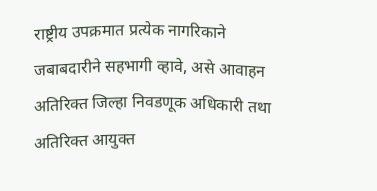राष्ट्रीय उपक्रमात प्रत्येक नागरिकाने जबाबदारीने सहभागी व्हावे, असे आवाहन अतिरिक्त जिल्हा निवडणूक अधिकारी तथा अतिरिक्त आयुक्त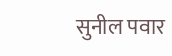सुनील पवार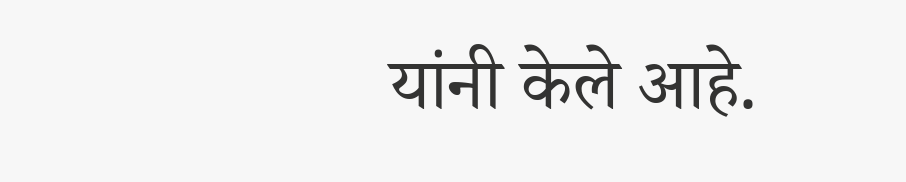यांनी केले आहे.